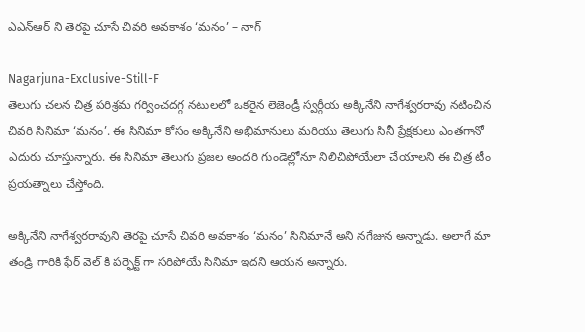ఎఎన్ఆర్ ని తెరపై చూసే చివరి అవకాశం ‘మనం’ – నాగ్

Nagarjuna-Exclusive-Still-F
తెలుగు చలన చిత్ర పరిశ్రమ గర్వించదగ్గ నటులలో ఒకరైన లెజెండ్రీ స్వర్గీయ అక్కినేని నాగేశ్వరరావు నటించిన చివరి సినిమా ‘మనం’. ఈ సినిమా కోసం అక్కినేని అభిమానులు మరియు తెలుగు సినీ ప్రేక్షకులు ఎంతగానో ఎదురు చూస్తున్నారు. ఈ సినిమా తెలుగు ప్రజల అందరి గుండెల్లోనూ నిలిచిపోయేలా చేయాలని ఈ చిత్ర టీం ప్రయత్నాలు చేస్తోంది.

అక్కినేని నాగేశ్వరరావుని తెరపై చూసే చివరి అవకాశం ‘మనం’ సినిమానే అని నగేజున అన్నాడు. అలాగే మా తండ్రి గారికి ఫేర్ వెల్ కి పర్ఫెక్ట్ గా సరిపోయే సినిమా ఇదని ఆయన అన్నారు.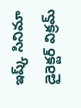ఇష్క్ సినిమా డైరెక్టర్ విక్రమ్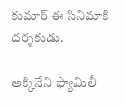కుమార్ ఈ సినిమాకి దర్శకుడు.

అక్కినేని ఫ్యామిలీ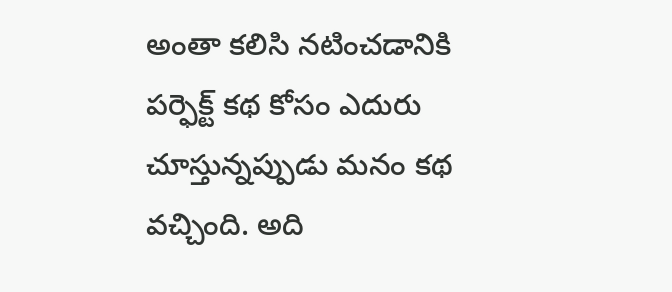అంతా కలిసి నటించడానికి పర్ఫెక్ట్ కథ కోసం ఎదురు చూస్తున్నప్పుడు మనం కథ వచ్చింది. అది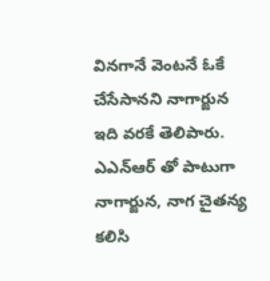వినగానే వెంటనే ఓకే చేసేసానని నాగార్జున ఇది వరకే తెలిపారు. ఎఎన్ఆర్ తో పాటుగా నాగార్జున, నాగ చైతన్య కలిసి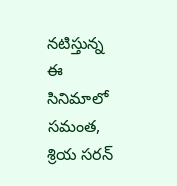నటిస్తున్న ఈ సినిమాలో సమంత, శ్రియ సరన్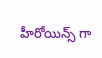హీరోయిన్స్ గా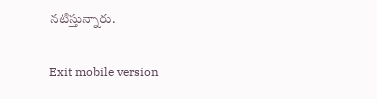నటిస్తున్నారు.

Exit mobile version